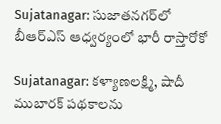Sujatanagar: సుజాతనగర్‌లో బీఆర్‌ఎస్ ఆధ్వర్యంలో భారీ రాస్తారోకో

Sujatanagar: కళ్యాణలక్ష్మి, షాదీ ముబారక్ పథకాలను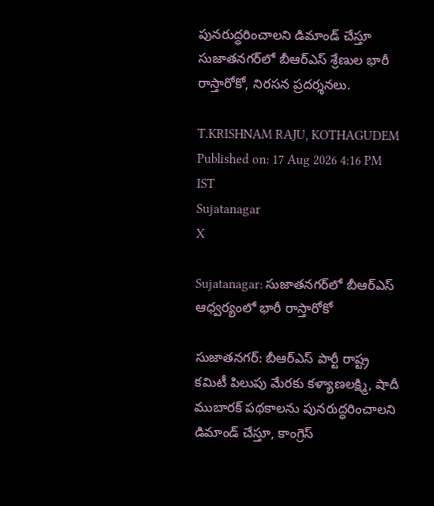పునరుద్ధరించాలని డిమాండ్ చేస్తూ సుజాతనగర్‌లో బీఆర్‌ఎస్ శ్రేణుల భారీ రాస్తారోకో, నిరసన ప్రదర్శనలు.

T.KRISHNAM RAJU, KOTHAGUDEM
Published on: 17 Aug 2026 4:16 PM IST
Sujatanagar
X

Sujatanagar: సుజాతనగర్‌లో బీఆర్‌ఎస్ ఆధ్వర్యంలో భారీ రాస్తారోకో

సుజాతనగర్: బీఆర్‌ఎస్ పార్టీ రాష్ట్ర కమిటీ పిలుపు మేరకు కళ్యాణలక్ష్మి, షాదీ ముబారక్ పథకాలను పునరుద్ధరించాలని డిమాండ్ చేస్తూ, కాంగ్రెస్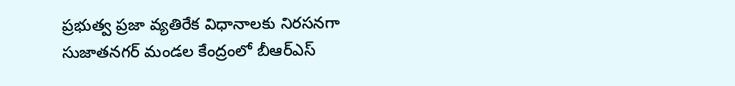ప్రభుత్వ ప్రజా వ్యతిరేక విధానాలకు నిరసనగా సుజాతనగర్ మండల కేంద్రంలో బీఆర్‌ఎస్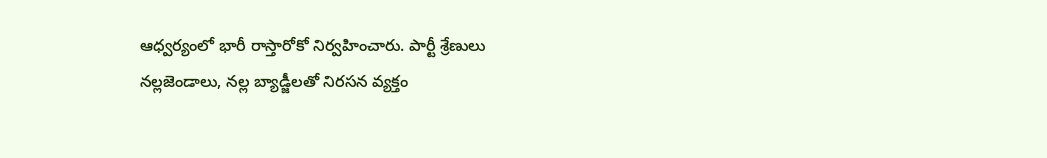ఆధ్వర్యంలో భారీ రాస్తారోకో నిర్వహించారు. పార్టీ శ్రేణులు నల్లజెండాలు, నల్ల బ్యాడ్జీలతో నిరసన వ్యక్తం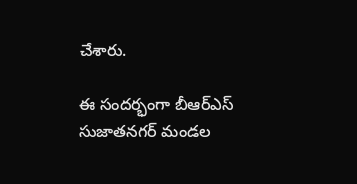చేశారు.

ఈ సందర్భంగా బీఆర్‌ఎస్ సుజాతనగర్ మండల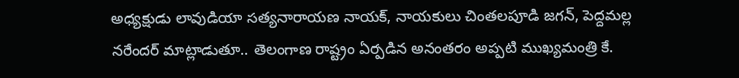అధ్యక్షుడు లావుడియా సత్యనారాయణ నాయక్, నాయకులు చింతలపూడి జగన్, పెద్దమల్ల నరేందర్ మాట్లాడుతూ.. తెలంగాణ రాష్ట్రం ఏర్పడిన అనంతరం అప్పటి ముఖ్యమంత్రి కే.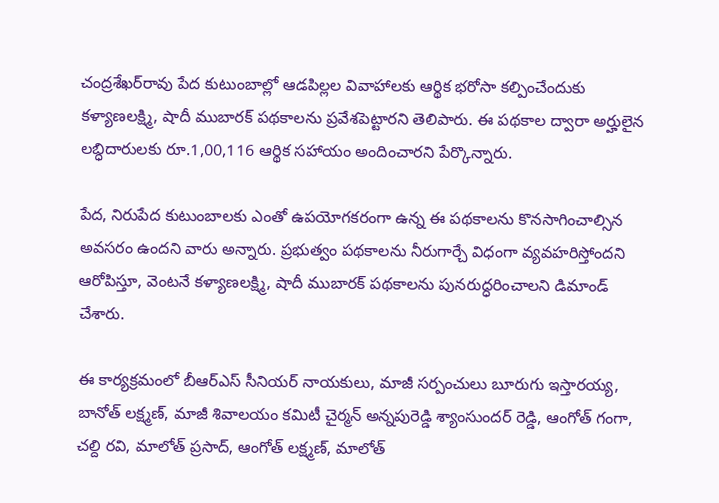చంద్రశేఖర్‌రావు పేద కుటుంబాల్లో ఆడపిల్లల వివాహాలకు ఆర్థిక భరోసా కల్పించేందుకు కళ్యాణలక్ష్మి, షాదీ ముబారక్ పథకాలను ప్రవేశపెట్టారని తెలిపారు. ఈ పథకాల ద్వారా అర్హులైన లబ్ధిదారులకు రూ.1,00,116 ఆర్థిక సహాయం అందించారని పేర్కొన్నారు.

పేద, నిరుపేద కుటుంబాలకు ఎంతో ఉపయోగకరంగా ఉన్న ఈ పథకాలను కొనసాగించాల్సిన అవసరం ఉందని వారు అన్నారు. ప్రభుత్వం పథకాలను నీరుగార్చే విధంగా వ్యవహరిస్తోందని ఆరోపిస్తూ, వెంటనే కళ్యాణలక్ష్మి, షాదీ ముబారక్ పథకాలను పునరుద్ధరించాలని డిమాండ్ చేశారు.

ఈ కార్యక్రమంలో బీఆర్‌ఎస్ సీనియర్ నాయకులు, మాజీ సర్పంచులు బూరుగు ఇస్తారయ్య, బానోత్ లక్ష్మణ్, మాజీ శివాలయం కమిటీ చైర్మన్ అన్నపురెడ్డి శ్యాంసుందర్ రెడ్డి, ఆంగోత్ గంగా, చల్ది రవి, మాలోత్ ప్రసాద్, ఆంగోత్ లక్ష్మణ్, మాలోత్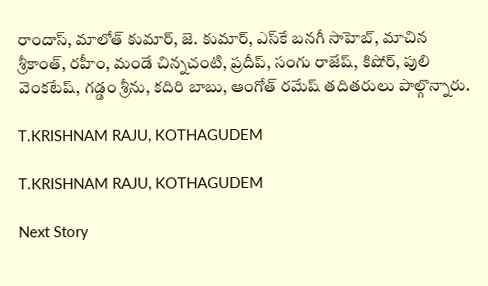రాందాస్, మాలోత్ కుమార్, జె. కుమార్, ఎస్‌కే బనగీ సాహెబ్, మాచిన శ్రీకాంత్, రహీం, మండే చిన్నచంటి, ప్రదీప్, సంగు రాజేష్, కిషోర్, పులి వెంకటేష్, గడ్డం శ్రీను, కదిరి బాబు, ఆంగోత్ రమేష్ తదితరులు పాల్గొన్నారు.

T.KRISHNAM RAJU, KOTHAGUDEM

T.KRISHNAM RAJU, KOTHAGUDEM

Next Story